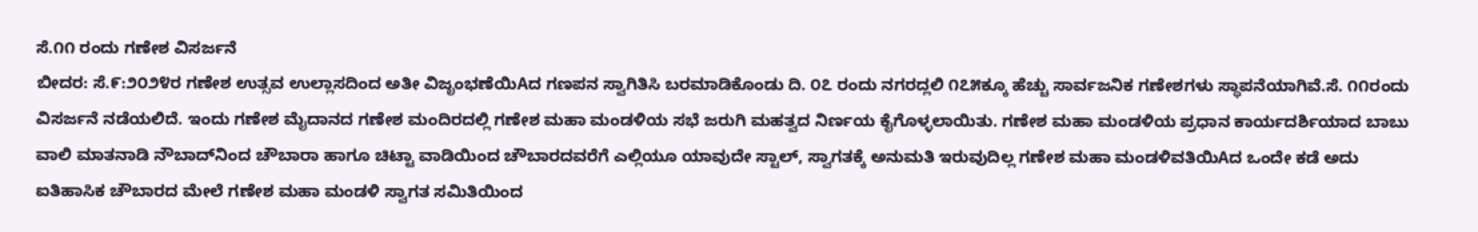ಸೆ.೧೧ ರಂದು ಗಣೇಶ ವಿಸರ್ಜನೆ
ಬೀದರ: ಸೆ.೯:೨೦೨೪ರ ಗಣೇಶ ಉತ್ಸವ ಉಲ್ಲಾಸದಿಂದ ಅತೀ ವಿಜೃಂಭಣೆಯಿAದ ಗಣಪನ ಸ್ವಾಗಿತಿಸಿ ಬರಮಾಡಿಕೊಂಡು ದಿ. ೦೭ ರಂದು ನಗರದ್ಲಲಿ ೧೭೫ಕ್ಕೂ ಹೆಚ್ಚು ಸಾರ್ವಜನಿಕ ಗಣೇಶಗಳು ಸ್ಥಾಪನೆಯಾಗಿವೆ.ಸೆ. ೧೧ರಂದು ವಿಸರ್ಜನೆ ನಡೆಯಲಿದೆ. ಇಂದು ಗಣೇಶ ಮೈದಾನದ ಗಣೇಶ ಮಂದಿರದಲ್ಲಿ ಗಣೇಶ ಮಹಾ ಮಂಡಳಿಯ ಸಭೆ ಜರುಗಿ ಮಹತ್ವದ ನಿರ್ಣಯ ಕೈಗೊಳ್ಳಲಾಯಿತು. ಗಣೇಶ ಮಹಾ ಮಂಡಳಿಯ ಪ್ರಧಾನ ಕಾರ್ಯದರ್ಶಿಯಾದ ಬಾಬು ವಾಲಿ ಮಾತನಾಡಿ ನೌಬಾದ್‌ನಿಂದ ಚೌಬಾರಾ ಹಾಗೂ ಚಿಟ್ಟಾ ವಾಡಿಯಿಂದ ಚೌಬಾರದವರೆಗೆ ಎಲ್ಲಿಯೂ ಯಾವುದೇ ಸ್ಟಾಲ್, ಸ್ವಾಗತಕ್ಕೆ ಅನುಮತಿ ಇರುವುದಿಲ್ಲ ಗಣೇಶ ಮಹಾ ಮಂಡಳಿವತಿಯಿAದ ಒಂದೇ ಕಡೆ ಅದು ಐತಿಹಾಸಿಕ ಚೌಬಾರದ ಮೇಲೆ ಗಣೇಶ ಮಹಾ ಮಂಡಳಿ ಸ್ವಾಗತ ಸಮಿತಿಯಿಂದ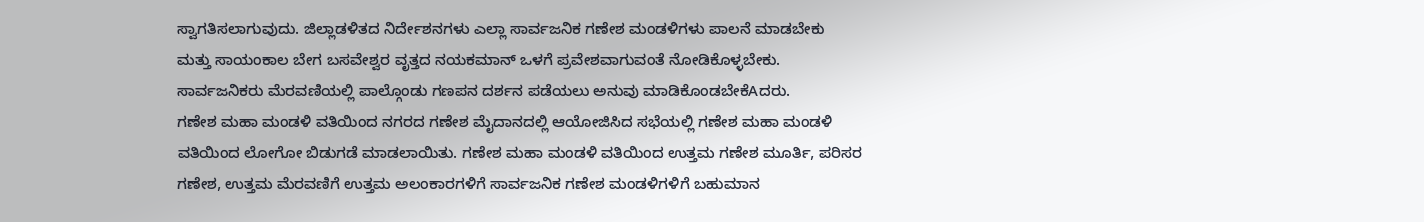ಸ್ವಾಗತಿಸಲಾಗುವುದು. ಜಿಲ್ಲಾಡಳಿತದ ನಿರ್ದೇಶನಗಳು ಎಲ್ಲಾ ಸಾರ್ವಜನಿಕ ಗಣೇಶ ಮಂಡಳಿಗಳು ಪಾಲನೆ ಮಾಡಬೇಕು ಮತ್ತು ಸಾಯಂಕಾಲ ಬೇಗ ಬಸವೇಶ್ವರ ವೃತ್ತದ ನಯಕಮಾನ್ ಒಳಗೆ ಪ್ರವೇಶವಾಗುವಂತೆ ನೋಡಿಕೊಳ್ಳಬೇಕು. ಸಾರ್ವಜನಿಕರು ಮೆರವಣಿಯಲ್ಲಿ ಪಾಲ್ಗೊಂಡು ಗಣಪನ ದರ್ಶನ ಪಡೆಯಲು ಅನುವು ಮಾಡಿಕೊಂಡಬೇಕೆAದರು.
ಗಣೇಶ ಮಹಾ ಮಂಡಳಿ ವತಿಯಿಂದ ನಗರದ ಗಣೇಶ ಮೈದಾನದಲ್ಲಿ ಆಯೋಜಿಸಿದ ಸಭೆಯಲ್ಲಿ ಗಣೇಶ ಮಹಾ ಮಂಡಳಿ ವತಿಯಿಂದ ಲೋಗೋ ಬಿಡುಗಡೆ ಮಾಡಲಾಯಿತು. ಗಣೇಶ ಮಹಾ ಮಂಡಳಿ ವತಿಯಿಂದ ಉತ್ತಮ ಗಣೇಶ ಮೂರ್ತಿ, ಪರಿಸರ ಗಣೇಶ, ಉತ್ತಮ ಮೆರವಣಿಗೆ ಉತ್ತಮ ಅಲಂಕಾರಗಳಿಗೆ ಸಾರ್ವಜನಿಕ ಗಣೇಶ ಮಂಡಳಿಗಳಿಗೆ ಬಹುಮಾನ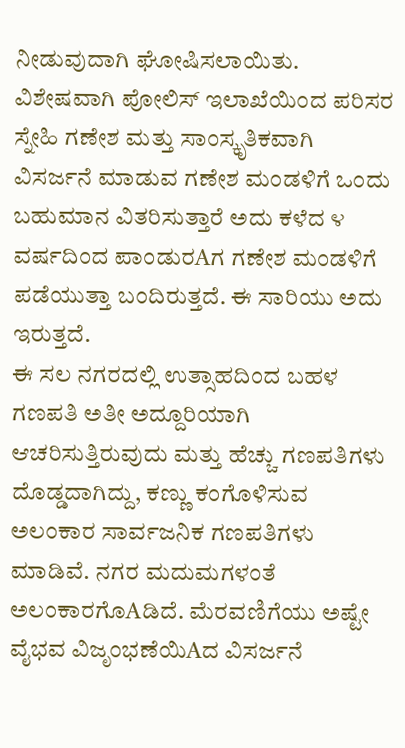ನೀಡುವುದಾಗಿ ಘೋಷಿಸಲಾಯಿತು.
ವಿಶೇಷವಾಗಿ ಪೋಲಿಸ್ ಇಲಾಖೆಯಿಂದ ಪರಿಸರ ಸ್ನೇಹಿ ಗಣೇಶ ಮತ್ತು ಸಾಂಸ್ಕೃತಿಕವಾಗಿ ವಿಸರ್ಜನೆ ಮಾಡುವ ಗಣೇಶ ಮಂಡಳಿಗೆ ಒಂದು ಬಹುಮಾನ ವಿತರಿಸುತ್ತಾರೆ ಅದು ಕಳೆದ ೪ ವರ್ಷದಿಂದ ಪಾಂಡುರAಗ ಗಣೇಶ ಮಂಡಳಿಗೆ ಪಡೆಯುತ್ತಾ ಬಂದಿರುತ್ತದೆ. ಈ ಸಾರಿಯು ಅದು ಇರುತ್ತದೆ.
ಈ ಸಲ ನಗರದಲ್ಲಿ ಉತ್ಸಾಹದಿಂದ ಬಹಳ ಗಣಪತಿ ಅತೀ ಅದ್ದೂರಿಯಾಗಿ ಆಚರಿಸುತ್ತಿರುವುದು ಮತ್ತು ಹೆಚ್ಚು ಗಣಪತಿಗಳು ದೊಡ್ಡದಾಗಿದ್ದು, ಕಣ್ಣು ಕಂಗೊಳಿಸುವ ಅಲಂಕಾರ ಸಾರ್ವಜನಿಕ ಗಣಪತಿಗಳು ಮಾಡಿವೆ. ನಗರ ಮದುಮಗಳಂತೆ ಅಲಂಕಾರಗೊAಡಿದೆ. ಮೆರವಣಿಗೆಯು ಅಷ್ಟೇ ವೈಭವ ವಿಜೃಂಭಣೆಯಿAದ ವಿಸರ್ಜನೆ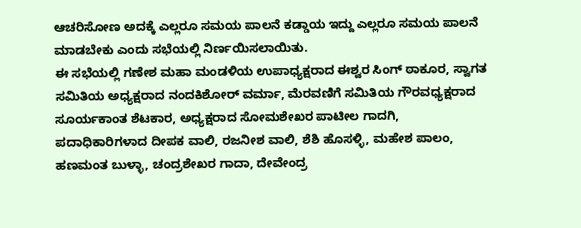ಆಚರಿಸೋಣ ಅದಕ್ಕೆ ಎಲ್ಲರೂ ಸಮಯ ಪಾಲನೆ ಕಡ್ಡಾಯ ಇದ್ದು ಎಲ್ಲರೂ ಸಮಯ ಪಾಲನೆ ಮಾಡಬೇಕು ಎಂದು ಸಭೆಯಲ್ಲಿ ನಿರ್ಣಯಿಸಲಾಯಿತು.
ಈ ಸಭೆಯಲ್ಲಿ ಗಣೇಶ ಮಹಾ ಮಂಡಳಿಯ ಉಪಾಧ್ಯಕ್ಷರಾದ ಈಶ್ವರ ಸಿಂಗ್ ಠಾಕೂರ, ಸ್ವಾಗತ ಸಮಿತಿಯ ಅಧ್ಯಕ್ಷರಾದ ನಂದಕಿಶೋರ್ ವರ್ಮಾ, ಮೆರವಣಿಗೆ ಸಮಿತಿಯ ಗೌರವಧ್ಯಕ್ಷರಾದ ಸೂರ್ಯಕಾಂತ ಶೆಟಕಾರ, ಅಧ್ಯಕ್ಷರಾದ ಸೋಮಶೇಖರ ಪಾಟೀಲ ಗಾದಗಿ, ಪದಾಧಿಕಾರಿಗಳಾದ ದೀಪಕ ವಾಲಿ, ರಜನೀಶ ವಾಲಿ, ಶೆಶಿ ಹೊಸಳ್ಳಿ, ಮಹೇಶ ಪಾಲಂ, ಹಣಮಂತ ಬುಳ್ಳಾ, ಚಂದ್ರಶೇಖರ ಗಾದಾ, ದೇವೇಂದ್ರ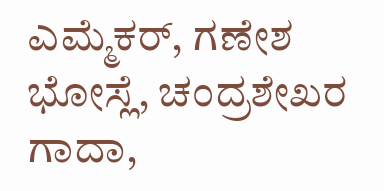ಎಮ್ಮೆಕರ್, ಗಣೇಶ ಭೋಸ್ಲೆ, ಚಂದ್ರಶೇಖರ ಗಾದಾ,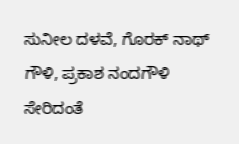ಸುನೀಲ ದಳವೆ, ಗೊರಕ್ ನಾಥ್ ಗೌಳಿ, ಪ್ರಕಾಶ ನಂದಗೌಳಿ ಸೇರಿದಂತೆ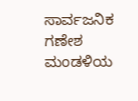ಸಾರ್ವಜನಿಕ ಗಣೇಶ ಮಂಡಳಿಯ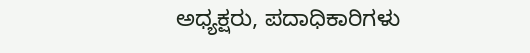ಅಧ್ಯಕ್ಷರು, ಪದಾಧಿಕಾರಿಗಳು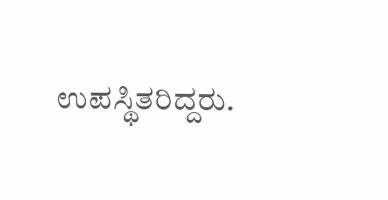ಉಪಸ್ಥಿತರಿದ್ದರು.